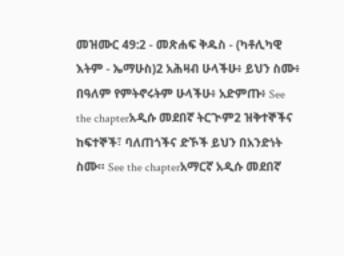መዝሙር 49:2 - መጽሐፍ ቅዱስ - (ካቶሊካዊ እትም - ኤማሁስ)2 አሕዛብ ሁላችሁ፥ ይህን ስሙ፥ በዓለም የምትኖሩትም ሁላችሁ፥ አድምጡ፥ See the chapterአዲሱ መደበኛ ትርጒም2 ዝቅተኞችና ከፍተኞች፣ ባለጠጎችና ድኾች ይህን በአንድነት ስሙ። See the chapterአማርኛ አዲሱ መደበኛ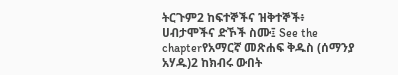ትርጉም2 ከፍተኞችና ዝቅተኞች፥ ሀብታሞችና ድኾች ስሙ፤ See the chapterየአማርኛ መጽሐፍ ቅዱስ (ሰማንያ አሃዱ)2 ከክብሩ ውበት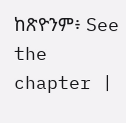ከጽዮንም፥ See the chapter |